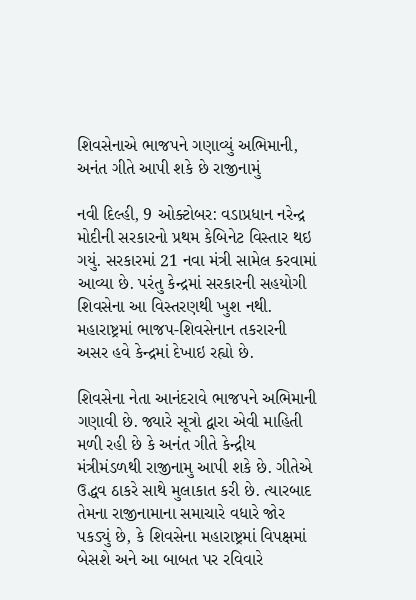શિવસેનાએ ભાજપને ગણાવ્યું અભિમાની, અનંત ગીતે આપી શકે છે રાજીનામું

નવી દિલ્હી, 9 ઓક્ટોબર: વડાપ્રધાન નરેન્દ્ર મોદીની સરકારનો પ્રથમ કેબિનેટ વિસ્તાર થઇ ગયું. સરકારમાં 21 નવા મંત્રી સામેલ કરવામાં આવ્યા છે. પરંતુ કેન્દ્રમાં સરકારની સહયોગી શિવસેના આ વિસ્તરણથી ખુશ નથી. મહારાષ્ટ્રમાં ભાજપ-શિવસેનાન તકરારની અસર હવે કેન્દ્રમાં દેખાઇ રહ્યો છે.

શિવસેના નેતા આનંદરાવે ભાજપને અભિમાની ગણાવી છે. જ્યારે સૂત્રો દ્વારા એવી માહિતી મળી રહી છે કે અનંત ગીતે કેન્દ્રીય મંત્રીમંડળથી રાજીનામુ આપી શકે છે. ગીતેએ ઉદ્ધવ ઠાકરે સાથે મુલાકાત કરી છે. ત્યારબાદ તેમના રાજીનામાના સમાચારે વધારે જોર પકડ્યું છે, કે શિવસેના મહારાષ્ટ્રમાં વિપક્ષમાં બેસશે અને આ બાબત પર રવિવારે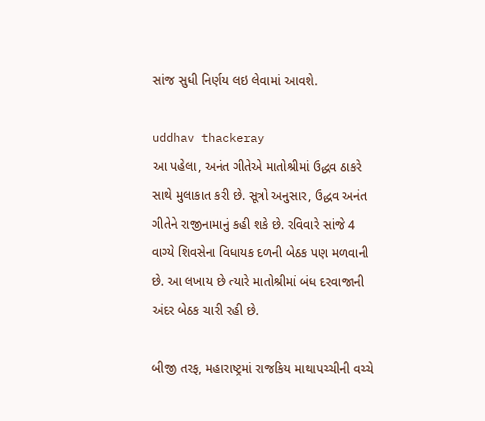સાંજ સુધી નિર્ણય લઇ લેવામાં આવશે.

uddhav thackeray
આ પહેલા, અનંત ગીતેએ માતોશ્રીમાં ઉદ્ધવ ઠાકરે સાથે મુલાકાત કરી છે. સૂત્રો અનુસાર, ઉદ્ધવ અનંત ગીતેને રાજીનામાનું કહી શકે છે. રવિવારે સાંજે 4 વાગ્યે શિવસેના વિધાયક દળની બેઠક પણ મળવાની છે. આ લખાય છે ત્યારે માતોશ્રીમાં બંધ દરવાજાની અંદર બેઠક ચારી રહી છે.

બીજી તરફ, મહારાષ્ટ્રમાં રાજકિય માથાપચ્ચીની વચ્ચે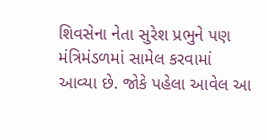શિવસેના નેતા સુરેશ પ્રભુને પણ મંત્રિમંડળમાં સામેલ કરવામાં આવ્યા છે. જોકે પહેલા આવેલ આ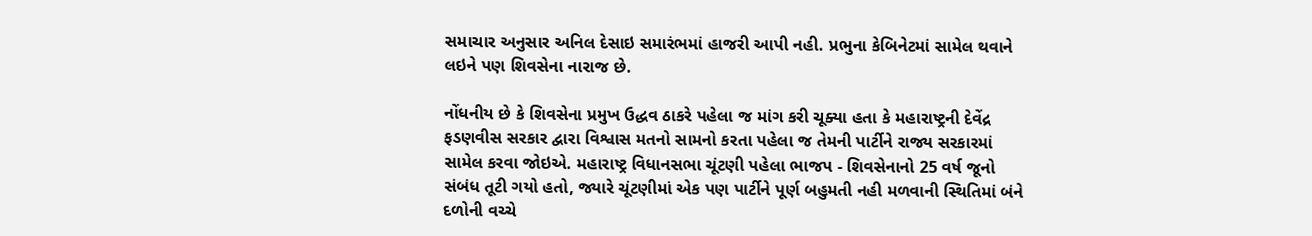સમાચાર અનુસાર અનિલ દેસાઇ સમારંભમાં હાજરી આપી નહી. પ્રભુના કેબિનેટમાં સામેલ થવાને લઇને પણ શિવસેના નારાજ છે.

નોંધનીય છે કે શિવસેના પ્રમુખ ઉદ્ધવ ઠાકરે પહેલા જ માંગ કરી ચૂક્યા હતા કે મહારાષ્ટ્રની દેવેંદ્ર ફડણવીસ સરકાર દ્વારા વિશ્વાસ મતનો સામનો કરતા પહેલા જ તેમની પાર્ટીને રાજ્ય સરકારમાં સામેલ કરવા જોઇએ. મહારાષ્ટ્ર વિધાનસભા ચૂંટણી પહેલા ભાજપ - શિવસેનાનો 25 વર્ષ જૂનો સંબંધ તૂટી ગયો હતો, જ્યારે ચૂંટણીમાં એક પણ પાર્ટીને પૂર્ણ બહુમતી નહી મળવાની સ્થિતિમાં બંને દળોની વચ્ચે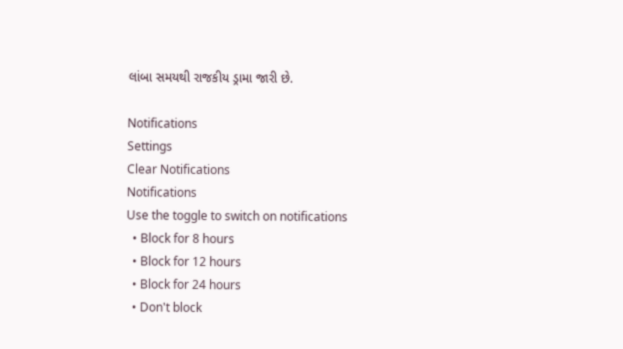લાંબા સમયથી રાજકીય ડ્રામા જારી છે.

Notifications
Settings
Clear Notifications
Notifications
Use the toggle to switch on notifications
  • Block for 8 hours
  • Block for 12 hours
  • Block for 24 hours
  • Don't block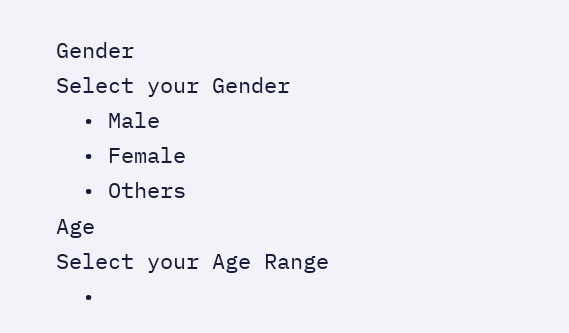Gender
Select your Gender
  • Male
  • Female
  • Others
Age
Select your Age Range
  •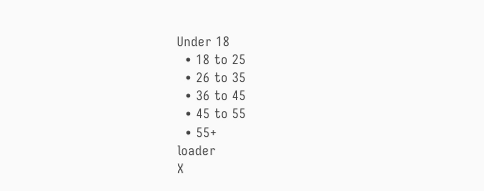Under 18
  • 18 to 25
  • 26 to 35
  • 36 to 45
  • 45 to 55
  • 55+
loader
X